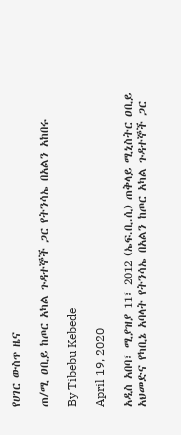የሀገር ውስጥ ዜና

ጠ/ሚ ዐቢይ ከጦር አካል ጉዳተኞች ጋር የትንሳኤ በአልን አከበሩ

By Tibebu Kebede

April 19, 2020

አዲስ አበባ፣ ሚያዝያ 11፣ 2012 (ኤፍ.ቢ.ሲ) ጠቅላይ ሚኒስትር ዐቢይ አህመድና የካቢኔ አባላት የትንሳኤ በአልን ከጦር አካል ጉዳተኞች ጋር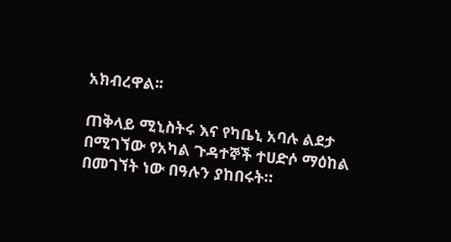አክብረዋል፡፡

ጠቅላይ ሚኒስትሩ እና የካቤኒ አባሉ ልደታ በሚገኘው የአካል ጉዳተኞች ተሀድሶ ማዕከል በመገኘት ነው በዓሉን ያከበሩት።